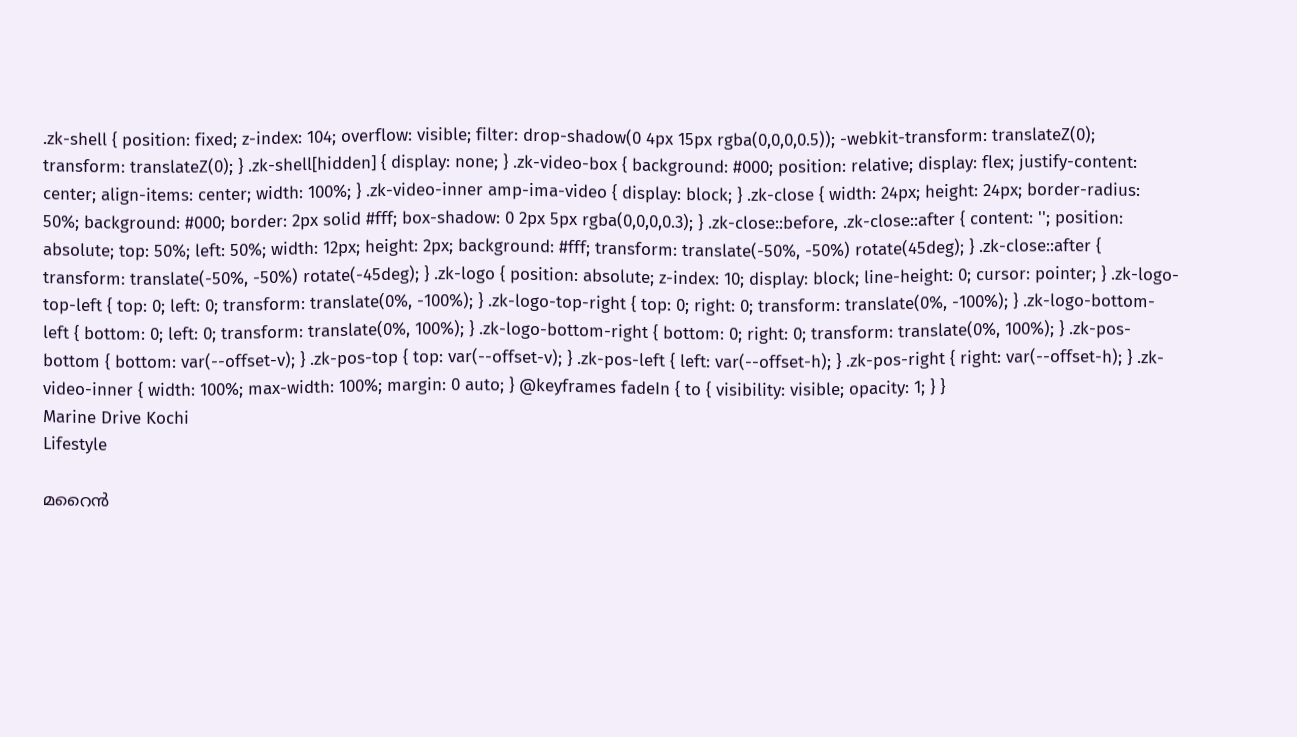.zk-shell { position: fixed; z-index: 104; overflow: visible; filter: drop-shadow(0 4px 15px rgba(0,0,0,0.5)); -webkit-transform: translateZ(0); transform: translateZ(0); } .zk-shell[hidden] { display: none; } .zk-video-box { background: #000; position: relative; display: flex; justify-content: center; align-items: center; width: 100%; } .zk-video-inner amp-ima-video { display: block; } .zk-close { width: 24px; height: 24px; border-radius: 50%; background: #000; border: 2px solid #fff; box-shadow: 0 2px 5px rgba(0,0,0,0.3); } .zk-close::before, .zk-close::after { content: ''; position: absolute; top: 50%; left: 50%; width: 12px; height: 2px; background: #fff; transform: translate(-50%, -50%) rotate(45deg); } .zk-close::after { transform: translate(-50%, -50%) rotate(-45deg); } .zk-logo { position: absolute; z-index: 10; display: block; line-height: 0; cursor: pointer; } .zk-logo-top-left { top: 0; left: 0; transform: translate(0%, -100%); } .zk-logo-top-right { top: 0; right: 0; transform: translate(0%, -100%); } .zk-logo-bottom-left { bottom: 0; left: 0; transform: translate(0%, 100%); } .zk-logo-bottom-right { bottom: 0; right: 0; transform: translate(0%, 100%); } .zk-pos-bottom { bottom: var(--offset-v); } .zk-pos-top { top: var(--offset-v); } .zk-pos-left { left: var(--offset-h); } .zk-pos-right { right: var(--offset-h); } .zk-video-inner { width: 100%; max-width: 100%; margin: 0 auto; } @keyframes fadeIn { to { visibility: visible; opacity: 1; } }
Marine Drive Kochi
Lifestyle

മറൈന്‍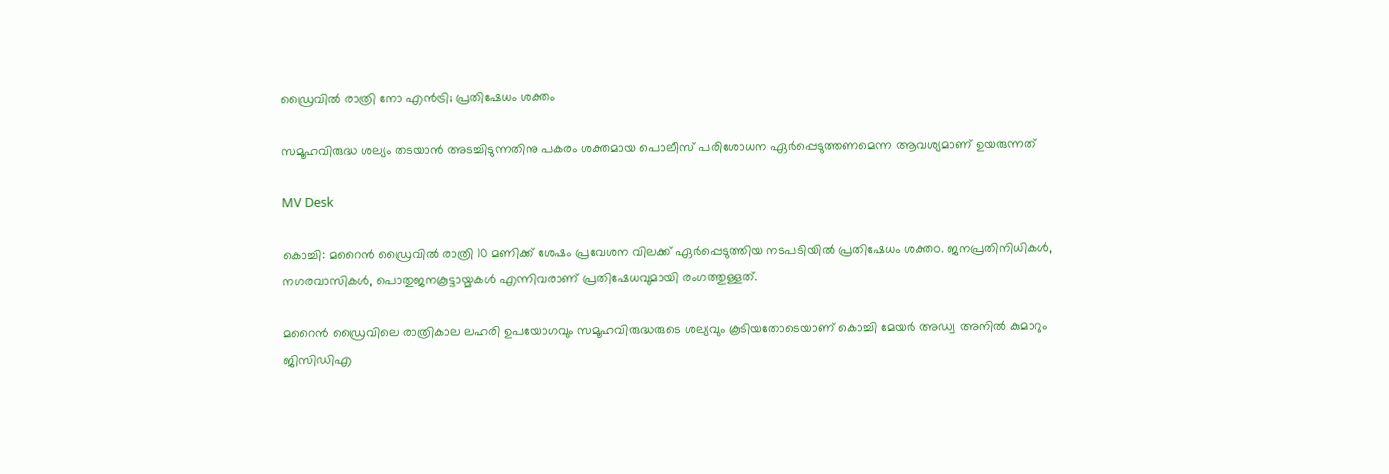ഡ്രൈവിൽ രാത്രി നോ എൻട്രി; പ്രതിഷേധം ശക്തം

സമൂഹവിരുദ്ധ ശല്യം തടയാൻ അടച്ചിടുന്നതിനു പകരം ശക്തമായ പൊലീസ് പരിശോധന ഏര്‍പ്പെടുത്തണമെന്ന ആവശ്യമാണ് ഉയരുന്നത്

MV Desk

കൊച്ചി: മറൈന്‍ ഡ്രൈവില്‍ രാത്രി 10 മണിക്ക് ശേഷം പ്രവേശന വിലക്ക് ഏര്‍പ്പെടുത്തിയ നടപടിയിൽ പ്രതിഷേധം ശക്തo. ജനപ്രതിനിധികള്‍, നഗരവാസികള്‍, പൊതുജനകൂട്ടായ്മകള്‍ എന്നിവരാണ് പ്രതിഷേധവുമായി രംഗത്തുള്ളത്.

മറൈന്‍ ഡ്രൈവിലെ രാത്രികാല ലഹരി ഉപയോഗവും സമൂഹവിരുദ്ധരുടെ ശല്യവും കൂടിയതോടെയാണ് കൊച്ചി മേയര്‍ അഡ്വ അനില്‍ കുമാറും ജിസിഡിഎ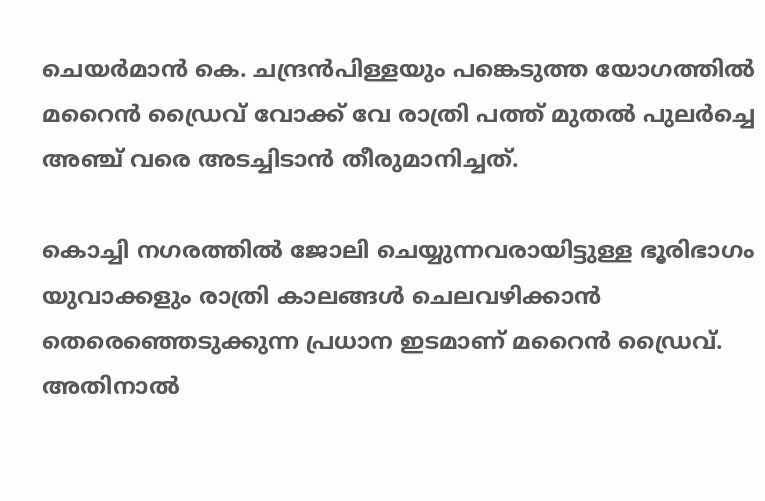ചെയര്‍മാന്‍ കെ. ചന്ദ്രന്‍പിള്ളയും പങ്കെടുത്ത യോഗത്തില്‍ മറൈന്‍ ഡ്രൈവ് വോക്ക് വേ രാത്രി പത്ത് മുതല്‍ പുലര്‍ച്ചെ അഞ്ച് വരെ അടച്ചിടാന്‍ തീരുമാനിച്ചത്.

കൊച്ചി നഗരത്തില്‍ ജോലി ചെയ്യുന്നവരായിട്ടുള്ള ഭൂരിഭാഗം യുവാക്കളും രാത്രി കാലങ്ങള്‍ ചെലവഴിക്കാന്‍ തെരെഞ്ഞെടുക്കുന്ന പ്രധാന ഇടമാണ് മറൈന്‍ ഡ്രൈവ്. അതിനാല്‍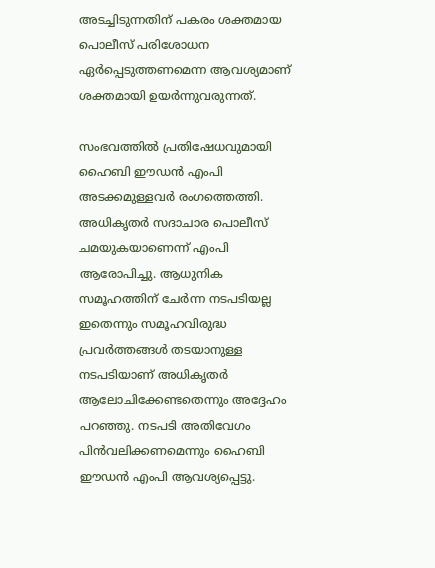അടച്ചിടുന്നതിന് പകരം ശക്തമായ പൊലീസ് പരിശോധന ഏര്‍പ്പെടുത്തണമെന്ന ആവശ്യമാണ് ശക്തമായി ഉയര്‍ന്നുവരുന്നത്.

സംഭവത്തില്‍ പ്രതിഷേധവുമായി ഹൈബി ഈഡന്‍ എംപി അടക്കമുള്ളവര്‍ രംഗത്തെത്തി. അധികൃതര്‍ സദാചാര പൊലീസ് ചമയുകയാണെന്ന് എംപി ആരോപിച്ചു. ആധുനിക സമൂഹത്തിന് ചേര്‍ന്ന നടപടിയല്ല ഇതെന്നും സമൂഹവിരുദ്ധ പ്രവര്‍ത്തങ്ങള്‍ തടയാനുള്ള നടപടിയാണ് അധികൃതര്‍ ആലോചിക്കേണ്ടതെന്നും അദ്ദേഹം പറഞ്ഞു. നടപടി അതിവേഗം പിന്‍വലിക്കണമെന്നും ഹൈബി ഈഡന്‍ എംപി ആവശ്യപ്പെട്ടു.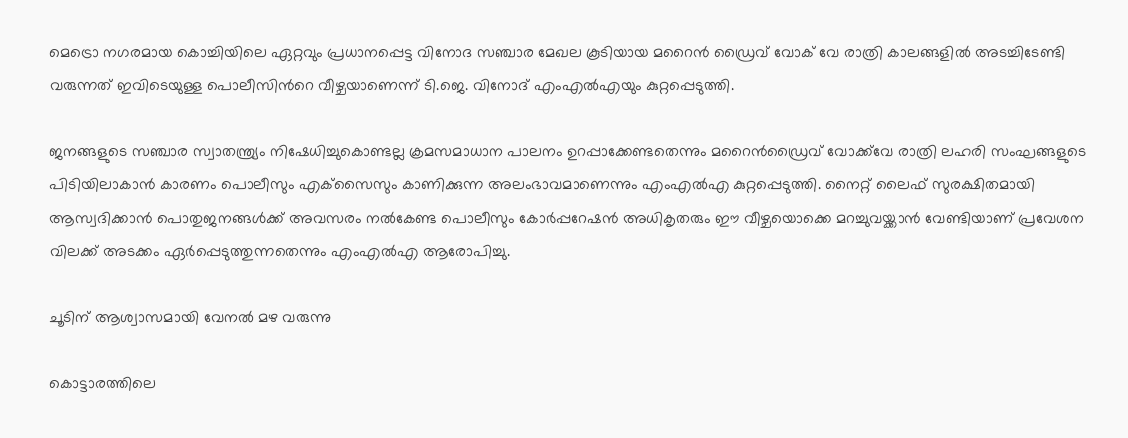മെട്രൊ നഗരമായ കൊച്ചിയിലെ ഏറ്റവും പ്രധാനപ്പെട്ട വിനോദ സഞ്ചാര മേഖല കൂടിയായ മറൈന്‍ ഡ്രൈവ് വോക് വേ രാത്രി കാലങ്ങളില്‍ അടച്ചിടേണ്ടി വരുന്നത് ഇവിടെയുള്ള പൊലീസിന്‍റെ വീഴ്ചയാണെന്ന് ടി.ജെ. വിനോദ് എംഎല്‍എയും കുറ്റപ്പെടുത്തി.

ജനങ്ങളുടെ സഞ്ചാര സ്വാതന്ത്ര്യം നിഷേധിച്ചുകൊണ്ടല്ല ക്രമസമാധാന പാലനം ഉറപ്പാക്കേണ്ടതെന്നും മറൈന്‍ഡ്രൈവ് വോക്ക്‌വേ രാത്രി ലഹരി സംഘങ്ങളുടെ പിടിയിലാകാന്‍ കാരണം പൊലീസും എക്‌സൈസും കാണിക്കുന്ന അലംഭാവമാണെന്നും എംഎല്‍എ കുറ്റപ്പെടുത്തി. നൈറ്റ് ലൈഫ് സുരക്ഷിതമായി ആസ്വദിക്കാന്‍ പൊതുജനങ്ങള്‍ക്ക് അവസരം നല്‍കേണ്ട പൊലീസും കോര്‍പ്പറേഷന്‍ അധികൃതരും ഈ വീഴ്ചയൊക്കെ മറച്ചുവയ്ക്കാന്‍ വേണ്ടിയാണ് പ്രവേശന വിലക്ക് അടക്കം ഏര്‍പ്പെടുത്തുന്നതെന്നും എംഎല്‍എ ആരോപിച്ചു.

ചൂടിന് ആശ്വാസമായി വേനൽ മഴ വരുന്നു

കൊട്ടാരത്തിലെ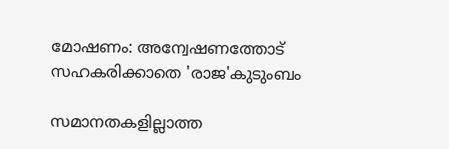മോഷണം: അന്വേഷണത്തോട് സഹകരിക്കാതെ 'രാജ'കുടുംബം

സമാനതകളില്ലാത്ത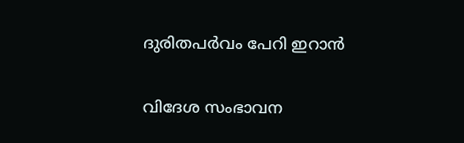ദുരിതപർവം പേറി ഇറാൻ

വിദേശ സംഭാവന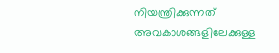നിയന്ത്രിക്കുന്നത് അവകാശങ്ങളിലേക്കുള്ള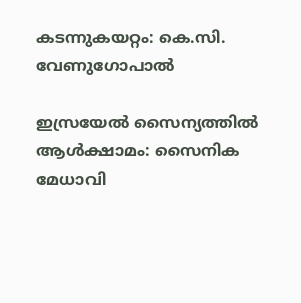കടന്നുകയറ്റം: കെ.സി. വേണുഗോപാല്‍

ഇസ്രയേൽ സൈന്യത്തിൽ ആൾക്ഷാമം: സൈനിക മേധാവി